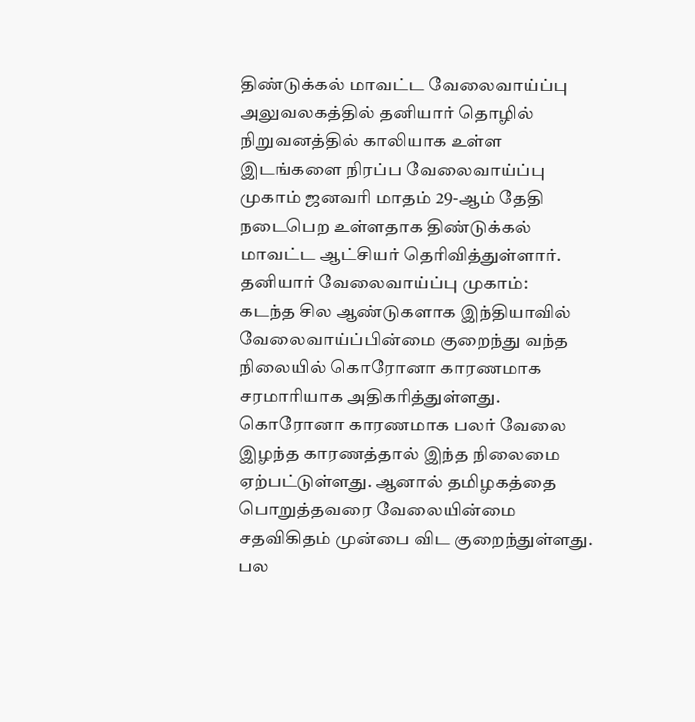திண்டுக்கல் மாவட்ட வேலைவாய்ப்பு அலுவலகத்தில் தனியார் தொழில் நிறுவனத்தில் காலியாக உள்ள இடங்களை நிரப்ப வேலைவாய்ப்பு முகாம் ஜனவரி மாதம் 29-ஆம் தேதி நடைபெற உள்ளதாக திண்டுக்கல் மாவட்ட ஆட்சியர் தெரிவித்துள்ளார்.
தனியார் வேலைவாய்ப்பு முகாம்:
கடந்த சில ஆண்டுகளாக இந்தியாவில் வேலைவாய்ப்பின்மை குறைந்து வந்த நிலையில் கொரோனா காரணமாக சரமாரியாக அதிகரித்துள்ளது. கொரோனா காரணமாக பலர் வேலை இழந்த காரணத்தால் இந்த நிலைமை ஏற்பட்டுள்ளது. ஆனால் தமிழகத்தை பொறுத்தவரை வேலையின்மை சதவிகிதம் முன்பை விட குறைந்துள்ளது. பல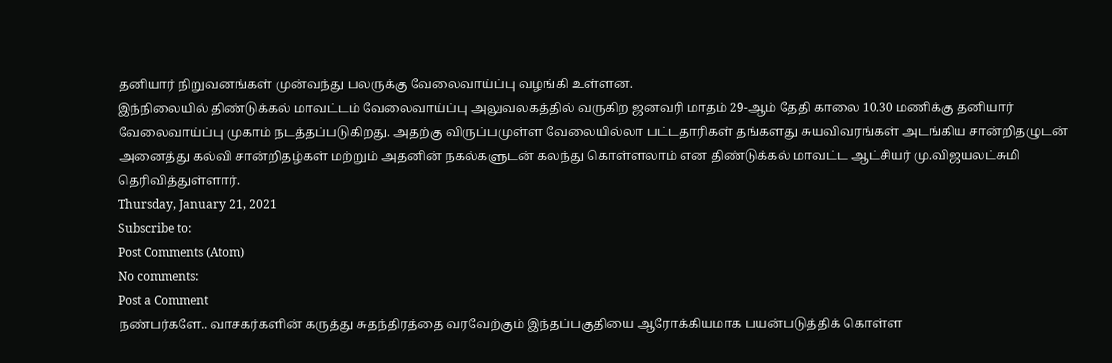தனியார் நிறுவனங்கள் முன்வந்து பலருக்கு வேலைவாய்ப்பு வழங்கி உள்ளன.
இந்நிலையில் திண்டுக்கல் மாவட்டம் வேலைவாய்ப்பு அலுவலகத்தில் வருகிற ஜனவரி மாதம் 29-ஆம் தேதி காலை 10.30 மணிக்கு தனியார் வேலைவாய்ப்பு முகாம் நடத்தப்படுகிறது. அதற்கு விருப்பமுள்ள வேலையில்லா பட்டதாரிகள் தங்களது சுயவிவரங்கள் அடங்கிய சான்றிதழுடன் அனைத்து கல்வி சான்றிதழ்கள் மற்றும் அதனின் நகல்களுடன் கலந்து கொள்ளலாம் என திண்டுக்கல் மாவட்ட ஆட்சியர் மு.விஜயலட்சுமி தெரிவித்துள்ளார்.
Thursday, January 21, 2021
Subscribe to:
Post Comments (Atom)
No comments:
Post a Comment
நண்பர்களே.. வாசகர்களின் கருத்து சுதந்திரத்தை வரவேற்கும் இந்தப்பகுதியை ஆரோக்கியமாக பயன்படுத்திக் கொள்ள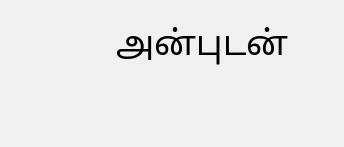அன்புடன்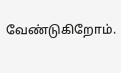வேண்டுகிறோம்.